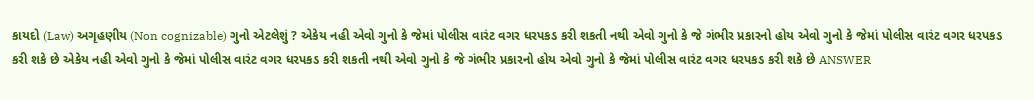કાયદો (Law) અગૃહણીય (Non cognizable) ગુનો એટલેશું ? એકેય નહી એવો ગુનો કે જેમાં પોલીસ વારંટ વગર ધરપકડ કરી શકતી નથી એવો ગુનો કે જે ગંભીર પ્રકારનો હોય એવો ગુનો કે જેમાં પોલીસ વારંટ વગર ધરપકડ કરી શકે છે એકેય નહી એવો ગુનો કે જેમાં પોલીસ વારંટ વગર ધરપકડ કરી શકતી નથી એવો ગુનો કે જે ગંભીર પ્રકારનો હોય એવો ગુનો કે જેમાં પોલીસ વારંટ વગર ધરપકડ કરી શકે છે ANSWER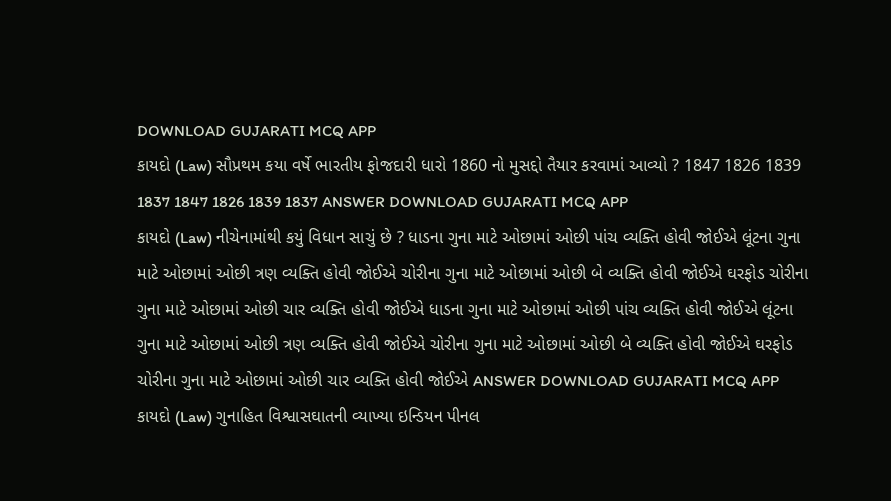DOWNLOAD GUJARATI MCQ APP
કાયદો (Law) સૌપ્રથમ કયા વર્ષે ભારતીય ફોજદારી ધારો 1860 નો મુસદ્દો તૈયાર કરવામાં આવ્યો ? 1847 1826 1839 1837 1847 1826 1839 1837 ANSWER DOWNLOAD GUJARATI MCQ APP
કાયદો (Law) નીચેનામાંથી કયું વિધાન સાચું છે ? ધાડના ગુના માટે ઓછામાં ઓછી પાંચ વ્યક્તિ હોવી જોઈએ લૂંટના ગુના માટે ઓછામાં ઓછી ત્રણ વ્યક્તિ હોવી જોઈએ ચોરીના ગુના માટે ઓછામાં ઓછી બે વ્યક્તિ હોવી જોઈએ ઘરફોડ ચોરીના ગુના માટે ઓછામાં ઓછી ચાર વ્યક્તિ હોવી જોઈએ ધાડના ગુના માટે ઓછામાં ઓછી પાંચ વ્યક્તિ હોવી જોઈએ લૂંટના ગુના માટે ઓછામાં ઓછી ત્રણ વ્યક્તિ હોવી જોઈએ ચોરીના ગુના માટે ઓછામાં ઓછી બે વ્યક્તિ હોવી જોઈએ ઘરફોડ ચોરીના ગુના માટે ઓછામાં ઓછી ચાર વ્યક્તિ હોવી જોઈએ ANSWER DOWNLOAD GUJARATI MCQ APP
કાયદો (Law) ગુનાહિત વિશ્વાસઘાતની વ્યાખ્યા ઇન્ડિયન પીનલ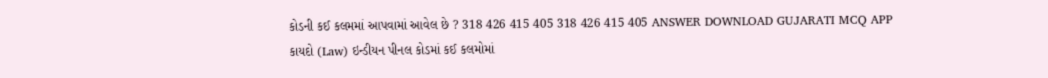કોડની કઈ કલમમાં આપવામાં આવેલ છે ? 318 426 415 405 318 426 415 405 ANSWER DOWNLOAD GUJARATI MCQ APP
કાયદો (Law) ઇન્ડીયન પીનલ કોડમાં કઈ કલમોમાં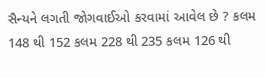સૈન્યને લગતી જોગવાઈઓ કરવામાં આવેલ છે ? કલમ 148 થી 152 કલમ 228 થી 235 કલમ 126 થી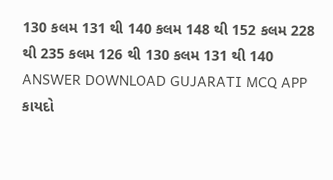130 કલમ 131 થી 140 કલમ 148 થી 152 કલમ 228 થી 235 કલમ 126 થી 130 કલમ 131 થી 140 ANSWER DOWNLOAD GUJARATI MCQ APP
કાયદો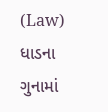(Law) ધાડના ગુનામાં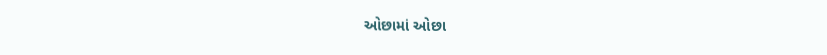ઓછામાં ઓછા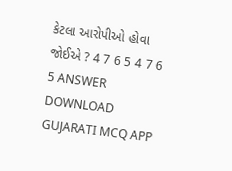કેટલા આરોપીઓ હોવા જોઈએ ? 4 7 6 5 4 7 6 5 ANSWER DOWNLOAD GUJARATI MCQ APP